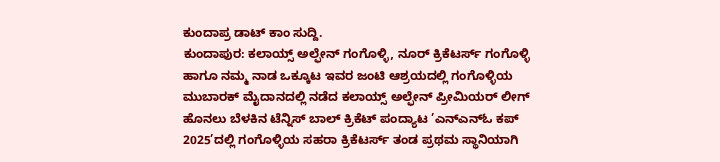ಕುಂದಾಪ್ರ ಡಾಟ್ ಕಾಂ ಸುದ್ದಿ.
ಕುಂದಾಪುರ: ಕಲಾಯ್ಸ್ ಅಲ್ಫೇನ್ ಗಂಗೊಳ್ಳಿ, ನೂರ್ ಕ್ರಿಕೆಟರ್ಸ್ ಗಂಗೊಳ್ಳಿ ಹಾಗೂ ನಮ್ಮ ನಾಡ ಒಕ್ಕೂಟ ಇವರ ಜಂಟಿ ಆಶ್ರಯದಲ್ಲಿ ಗಂಗೊಳ್ಳಿಯ ಮುಬಾರಕ್ ಮೈದಾನದಲ್ಲಿ ನಡೆದ ಕಲಾಯ್ಸ್ ಅಲ್ಫೇನ್ ಪ್ರೀಮಿಯರ್ ಲೀಗ್ ಹೊನಲು ಬೆಳಕಿನ ಟೆನ್ನಿಸ್ ಬಾಲ್ ಕ್ರಿಕೆಟ್ ಪಂದ್ಯಾಟ ’ಎನ್ಎನ್ಓ ಕಪ್ 2025’ದಲ್ಲಿ ಗಂಗೊಳ್ಳಿಯ ಸಹರಾ ಕ್ರಿಕೆಟರ್ಸ್ ತಂಡ ಪ್ರಥಮ ಸ್ಥಾನಿಯಾಗಿ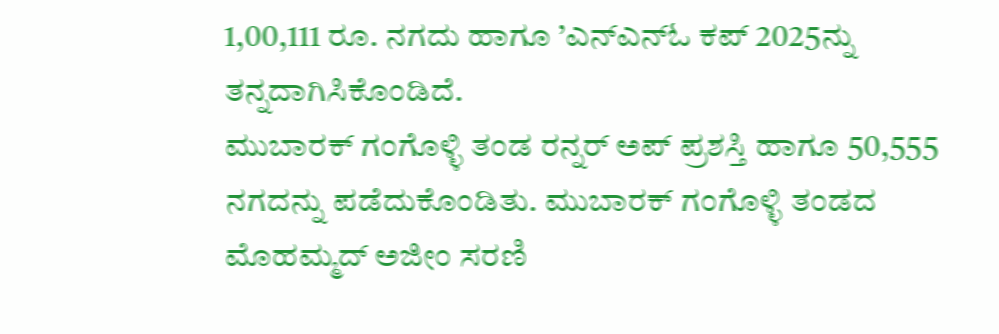1,00,111 ರೂ. ನಗದು ಹಾಗೂ ’ಎನ್ಎನ್ಓ ಕಪ್ 2025ನ್ನು ತನ್ನದಾಗಿಸಿಕೊಂಡಿದೆ.
ಮುಬಾರಕ್ ಗಂಗೊಳ್ಳಿ ತಂಡ ರನ್ನರ್ ಅಪ್ ಪ್ರಶಸ್ತಿ ಹಾಗೂ 50,555 ನಗದನ್ನು ಪಡೆದುಕೊಂಡಿತು. ಮುಬಾರಕ್ ಗಂಗೊಳ್ಳಿ ತಂಡದ ಮೊಹಮ್ಮದ್ ಅಜೀಂ ಸರಣಿ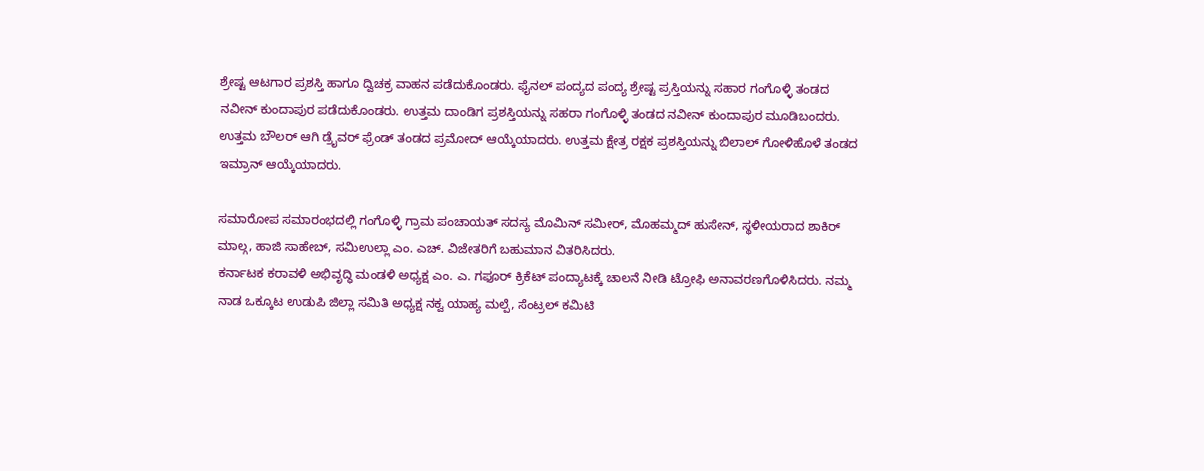ಶ್ರೇಷ್ಟ ಆಟಗಾರ ಪ್ರಶಸ್ತಿ ಹಾಗೂ ದ್ವಿಚಕ್ರ ವಾಹನ ಪಡೆದುಕೊಂಡರು. ಫೈನಲ್ ಪಂದ್ಯದ ಪಂದ್ಯ ಶ್ರೇಷ್ಟ ಪ್ರಸ್ತಿಯನ್ನು ಸಹಾರ ಗಂಗೊಳ್ಳಿ ತಂಡದ ನವೀನ್ ಕುಂದಾಪುರ ಪಡೆದುಕೊಂಡರು. ಉತ್ತಮ ದಾಂಡಿಗ ಪ್ರಶಸ್ತಿಯನ್ನು ಸಹರಾ ಗಂಗೊಳ್ಳಿ ತಂಡದ ನವೀನ್ ಕುಂದಾಪುರ ಮೂಡಿಬಂದರು. ಉತ್ತಮ ಬೌಲರ್ ಆಗಿ ಡ್ರೈವರ್ ಫ್ರೆಂಡ್ ತಂಡದ ಪ್ರಮೋದ್ ಆಯ್ಕೆಯಾದರು. ಉತ್ತಮ ಕ್ಷೇತ್ರ ರಕ್ಷಕ ಪ್ರಶಸ್ತಿಯನ್ನು ಬಿಲಾಲ್ ಗೋಳಿಹೊಳೆ ತಂಡದ ಇಮ್ರಾನ್ ಆಯ್ಕೆಯಾದರು.

ಸಮಾರೋಪ ಸಮಾರಂಭದಲ್ಲಿ ಗಂಗೊಳ್ಳಿ ಗ್ರಾಮ ಪಂಚಾಯತ್ ಸದಸ್ಯ ಮೊಮಿನ್ ಸಮೀರ್, ಮೊಹಮ್ಮದ್ ಹುಸೇನ್, ಸ್ಥಳೀಯರಾದ ಶಾಕಿರ್ ಮಾಲ್ಗ, ಹಾಜಿ ಸಾಹೇಬ್, ಸಮಿಉಲ್ಲಾ ಎಂ. ಎಚ್. ವಿಜೇತರಿಗೆ ಬಹುಮಾನ ವಿತರಿಸಿದರು.
ಕರ್ನಾಟಕ ಕರಾವಳಿ ಅಭಿವೃದ್ಧಿ ಮಂಡಳಿ ಅಧ್ಯಕ್ಷ ಎಂ. ಎ. ಗಫೂರ್ ಕ್ರಿಕೆಟ್ ಪಂದ್ಯಾಟಕ್ಕೆ ಚಾಲನೆ ನೀಡಿ ಟ್ರೋಫಿ ಅನಾವರಣಗೊಳಿಸಿದರು. ನಮ್ಮ ನಾಡ ಒಕ್ಕೂಟ ಉಡುಪಿ ಜಿಲ್ಲಾ ಸಮಿತಿ ಅಧ್ಯಕ್ಷ ನಕ್ವ ಯಾಹ್ಯ ಮಲ್ಪೆ, ಸೆಂಟ್ರಲ್ ಕಮಿಟಿ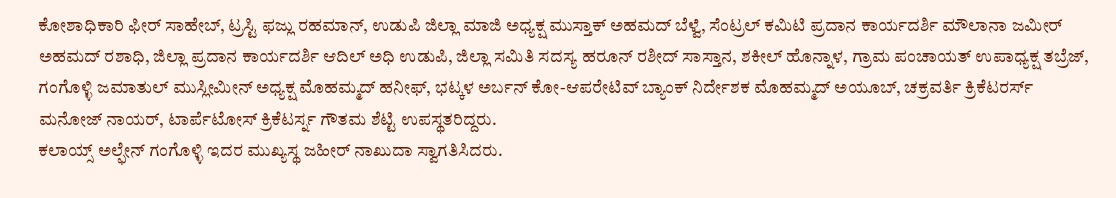ಕೋಶಾಧಿಕಾರಿ ಫೀರ್ ಸಾಹೇಬ್, ಟ್ರಸ್ಟಿ ಫಜ್ಲು ರಹಮಾನ್, ಉಡುಪಿ ಜಿಲ್ಲಾ ಮಾಜಿ ಅಧ್ಯಕ್ಷ ಮುಸ್ತಾಕ್ ಅಹಮದ್ ಬೆಳ್ವೆ, ಸೆಂಟ್ರಲ್ ಕಮಿಟಿ ಪ್ರದಾನ ಕಾರ್ಯದರ್ಶಿ ಮೌಲಾನಾ ಜಮೀರ್ ಅಹಮದ್ ರಶಾಧಿ, ಜಿಲ್ಲಾ ಪ್ರದಾನ ಕಾರ್ಯದರ್ಶಿ ಆದಿಲ್ ಅಧಿ ಉಡುಪಿ, ಜಿಲ್ಲಾ ಸಮಿತಿ ಸದಸ್ಯ ಹರೂನ್ ರಶೀದ್ ಸಾಸ್ತಾನ, ಶಕೀಲ್ ಹೊನ್ನಾಳ, ಗ್ರಾಮ ಪಂಚಾಯತ್ ಉಪಾಧ್ಯಕ್ಷ ತಬ್ರೆಜ್, ಗಂಗೊಳ್ಳಿ ಜಮಾತುಲ್ ಮುಸ್ಲೀಮೀನ್ ಅಧ್ಯಕ್ಷ ಮೊಹಮ್ಮದ್ ಹನೀಫ್, ಭಟ್ಕಳ ಅರ್ಬನ್ ಕೋ-ಆಪರೇಟಿವ್ ಬ್ಯಾಂಕ್ ನಿರ್ದೇಶಕ ಮೊಹಮ್ಮದ್ ಅಯೂಬ್, ಚಕ್ರವರ್ತಿ ಕ್ರಿಕೆಟರರ್ಸ್ ಮನೋಜ್ ನಾಯರ್, ಟಾರ್ಪೆಟೋಸ್ ಕ್ರಿಕೆಟರ್ಸ್ನ ಗೌತಮ ಶೆಟ್ಟಿ ಉಪಸ್ಥತರಿದ್ದರು.
ಕಲಾಯ್ಸ್ ಅಲ್ಫೇನ್ ಗಂಗೊಳ್ಳಿ ಇದರ ಮುಖ್ಯಸ್ಥ ಜಹೀರ್ ನಾಖುದಾ ಸ್ವಾಗತಿಸಿದರು.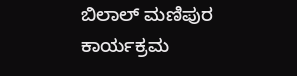ಬಿಲಾಲ್ ಮಣಿಪುರ ಕಾರ್ಯಕ್ರಮ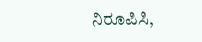ನಿರೂಪಿಸಿ,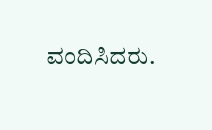ವಂದಿಸಿದರು.